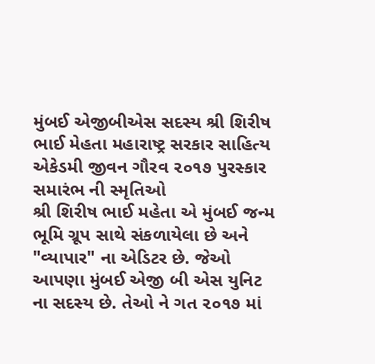મુંબઈ એજીબીએસ સદસ્ય શ્રી શિરીષ ભાઈ મેહતા મહારાષ્ટ્ર સરકાર સાહિત્ય એકેડમી જીવન ગૌરવ ૨૦૧૭ પુરસ્કાર સમારંભ ની સ્મૃતિઓ
શ્રી શિરીષ ભાઈ મહેતા એ મુંબઈ જન્મ ભૂમિ ગ્રૂપ સાથે સંકળાયેલા છે અને "વ્યાપાર" ના એડિટર છે. જેઓ આપણા મુંબઈ એજી બી એસ યુનિટ ના સદસ્ય છે. તેઓ ને ગત ૨૦૧૭ માં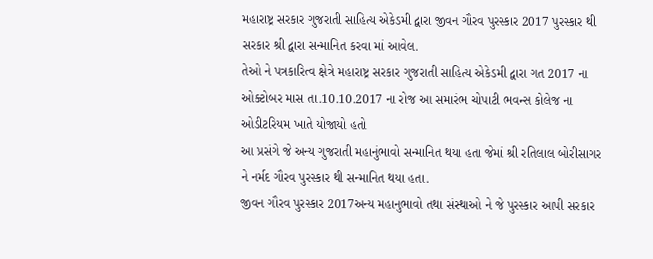મહારાષ્ટ્ર સરકાર ગુજરાતી સાહિત્ય એકેડમી દ્વારા જીવન ગૌરવ પુરસ્કાર 2017 પુરસ્કાર થી સરકાર શ્રી દ્વારા સન્માનિત કરવા માં આવેલ.
તેઓ ને પત્રકારિત્વ ક્ષેત્રે મહારાષ્ટ્ર સરકાર ગુજરાતી સાહિત્ય એકેડમી દ્વારા ગત 2017 ના ઓક્ટોબર માસ તા.10.10.2017 ના રોજ આ સમારંભ ચોપાટી ભવન્સ કોલેજ ના ઓડીટરિયમ ખાતે યોજાયો હતો
આ પ્રસંગે જે અન્ય ગુજરાતી મહાનુંભાવો સન્માનિત થયા હતા જેમાં શ્રી રતિલાલ બોરીસાગર ને નર્મદ ગૌરવ પુરસ્કાર થી સન્માનિત થયા હતા.
જીવન ગૌરવ પુરસ્કાર 2017અન્ય મહાનુભાવો તથા સંસ્થાઓ ને જે પુરસ્કાર આપી સરકાર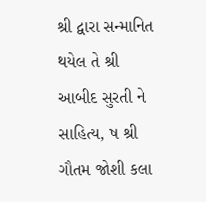શ્રી દ્વારા સન્માનિત થયેલ તે શ્રી આબીદ સુરતી ને સાહિત્ય, ષ શ્રી ગૌતમ જોશી કલા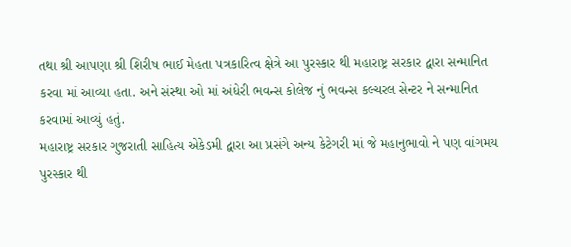તથા શ્રી આપણા શ્રી શિરીષ ભાઈ મેહતા પત્રકારિત્વ ક્ષેત્રે આ પુરસ્કાર થી મહારાષ્ટ્ર સરકાર દ્વારા સન્માનિત કરવા માં આવ્યા હતા. અને સંસ્થા ઓ માં અંધેરી ભવન્સ કોલેજ નું ભવન્સ કલ્ચરલ સેન્ટર ને સન્માનિત કરવામાં આવ્યું હતું.
મહારાષ્ટ્ર સરકાર ગુજરાતી સાહિત્ય એકેડમી દ્વારા આ પ્રસંગે અન્ય કેટેગરી માં જે મહાનુભાવો ને પણ વાંગમય પુરસ્કાર થી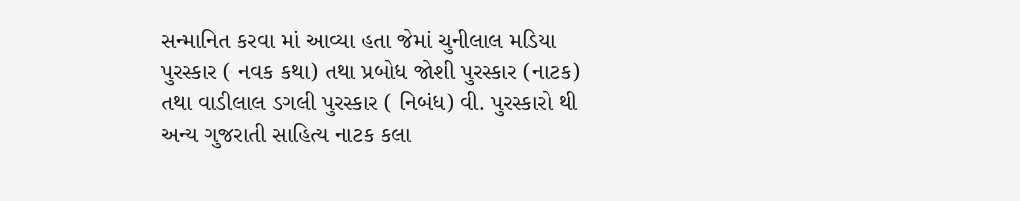સન્માનિત કરવા માં આવ્યા હતા જેમાં ચુનીલાલ મડિયા પુરસ્કાર ( નવક કથા) તથા પ્રબોધ જોશી પુરસ્કાર (નાટક) તથા વાડીલાલ ડગલી પુરસ્કાર ( નિબંધ) વી. પુરસ્કારો થી અન્ય ગુજરાતી સાહિત્ય નાટક કલા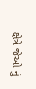ક્ષેત્રે જેઓ નું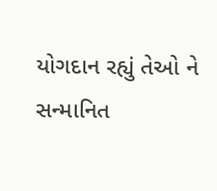યોગદાન રહ્યું તેઓ ને સન્માનિત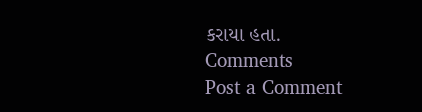કરાયા હતા.
Comments
Post a Comment